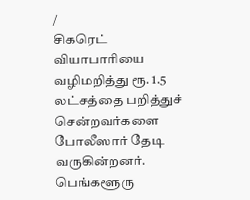/
சிகரெட் வியாபாரியை வழிமறித்து ரூ. 1.5 லட்சத்தை பறித்துச் சென்றவர்களை போலீஸார் தேடி வருகின்றனர்.
பெங்களூரு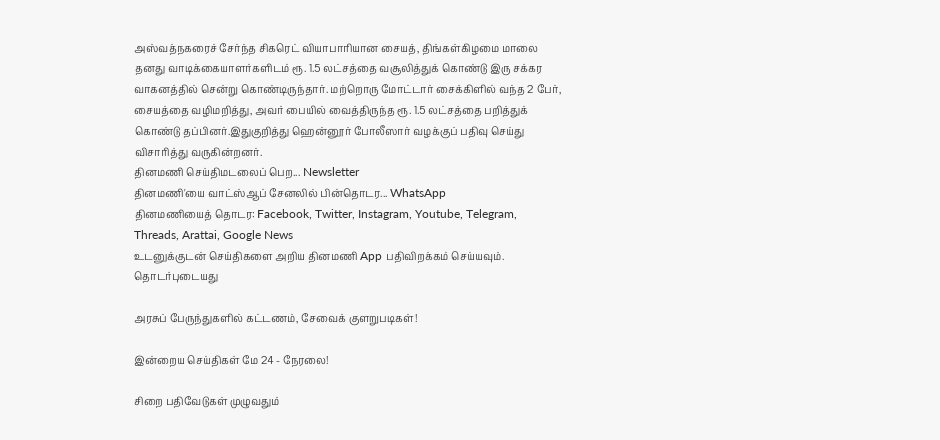அஸ்வத்நகரைச் சேர்ந்த சிகரெட் வியாபாரியான சையத், திங்கள்கிழமை மாலை தனது வாடிக்கையாளர்களிடம் ரூ. 1.5 லட்சத்தை வசூலித்துக் கொண்டு இரு சக்கர வாகனத்தில் சென்று கொண்டிருந்தார். மற்றொரு மோட்டார் சைக்கிளில் வந்த 2 பேர், சையத்தை வழிமறித்து, அவர் பையில் வைத்திருந்த ரூ. 1.5 லட்சத்தை பறித்துக் கொண்டு தப்பினர்.இதுகுறித்து ஹென்னூர் போலீஸார் வழக்குப் பதிவு செய்து விசாரித்து வருகின்றனர்.
தினமணி செய்திமடலைப் பெற... Newsletter
தினமணி'யை வாட்ஸ்ஆப் சேனலில் பின்தொடர... WhatsApp
தினமணியைத் தொடர: Facebook, Twitter, Instagram, Youtube, Telegram, Threads, Arattai, Google News
உடனுக்குடன் செய்திகளை அறிய தினமணி App பதிவிறக்கம் செய்யவும்.
தொடர்புடையது

அரசுப் பேருந்துகளில் கட்டணம், சேவைக் குளறுபடிகள்!

இன்றைய செய்திகள் மே 24 - நேரலை!

சிறை பதிவேடுகள் முழுவதும்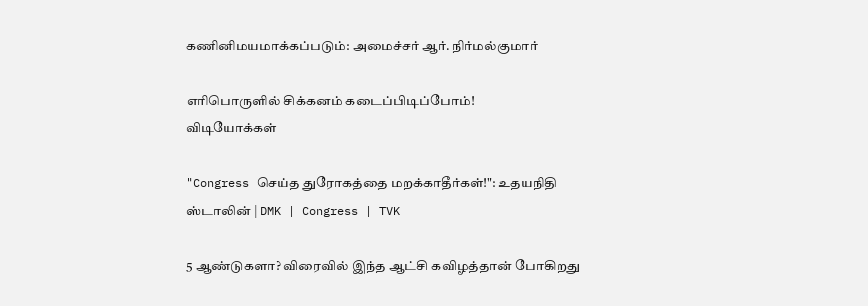கணினிமயமாக்கப்படும்: அமைச்சர் ஆர். நிர்மல்குமார்

எரிபொருளில் சிக்கனம் கடைப்பிடிப்போம்!
விடியோக்கள்

"Congress செய்த துரோகத்தை மறக்காதீர்கள்!": உதயநிதி ஸ்டாலின் | DMK | Congress | TVK

5 ஆண்டுகளா? விரைவில் இந்த ஆட்சி கவிழத்தான் போகிறது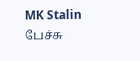MK Stalin பேச்சு